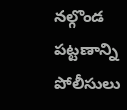నల్గొండ పట్టణాన్ని పోలీసులు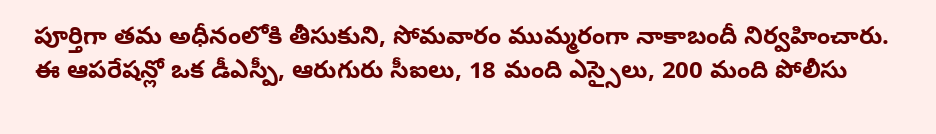పూర్తిగా తమ అధీనంలోకి తీసుకుని, సోమవారం ముమ్మరంగా నాకాబందీ నిర్వహించారు. ఈ ఆపరేషన్లో ఒక డీఎస్పీ, ఆరుగురు సీఐలు, 18 మంది ఎస్సైలు, 200 మంది పోలీసు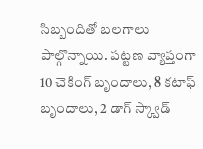సిబ్బందితో బలగాలు పాల్గొన్నాయి. పట్టణ వ్యాప్తంగా 10 చెకింగ్ బృందాలు, 8 కటాఫ్ బృందాలు, 2 డాగ్ స్క్వాడ్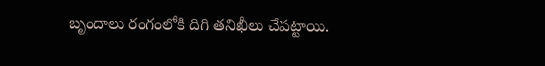బృందాలు రంగంలోకి దిగి తనిఖీలు చేపట్టాయి.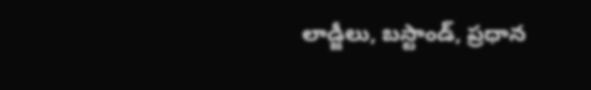లాడ్జీలు, బస్టాండ్, ప్రధాన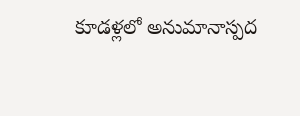కూడళ్లలో అనుమానాస్పద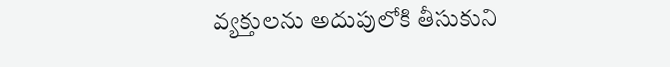వ్యక్తులను అదుపులోకి తీసుకుని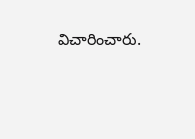విచారించారు.